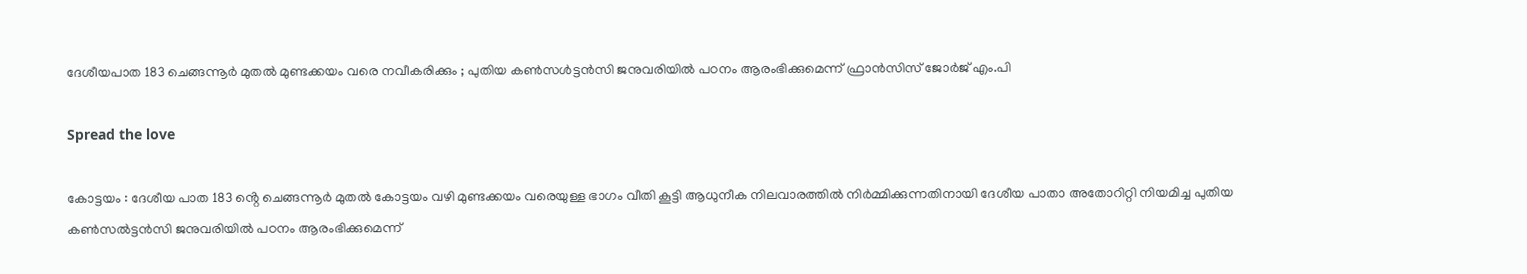ദേശീയപാത 183 ചെങ്ങന്നൂർ മുതൽ മുണ്ടക്കയം വരെ നവീകരിക്കും ; പുതിയ കൺസൾട്ടൻസി ജനുവരിയിൽ പഠനം ആരംഭിക്കുമെന്ന് ഫ്രാൻസിസ് ജോർജ് എം.പി

Spread the love

കോട്ടയം : ദേശീയ പാത 183 ൻ്റെ ചെങ്ങന്നൂർ മുതൽ കോട്ടയം വഴി മുണ്ടക്കയം വരെയുള്ള ഭാഗം വീതി കൂട്ടി ആധുനീക നിലവാരത്തിൽ നിർമ്മിക്കുന്നതിനായി ദേശീയ പാതാ അതോറിറ്റി നിയമിച്ച പുതിയ കൺസൽട്ടൻസി ജനുവരിയിൽ പഠനം ആരംഭിക്കുമെന്ന്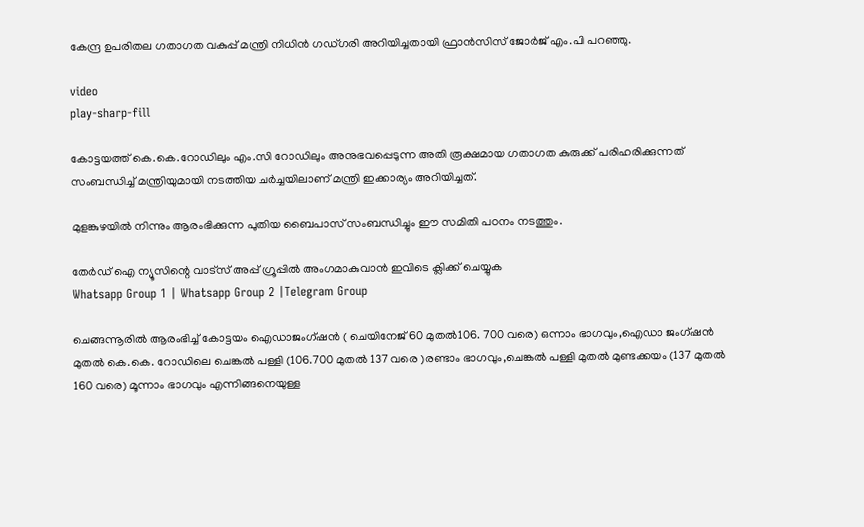കേന്ദ്ര ഉപരിതല ഗതാഗത വകുപ്പ് മന്ത്രി നിധിൻ ഗഡ്ഗരി അറിയിച്ചതായി ഫ്രാൻസിസ് ജോർജ് എം.പി പറഞ്ഞു.

video
play-sharp-fill

കോട്ടയത്ത് കെ.കെ.റോഡിലും എം.സി റോഡിലും അനുഭവപ്പെടുന്ന അതി രൂക്ഷമായ ഗതാഗത കുരുക്ക് പരിഹരിക്കുന്നത് സംബന്ധിച്ച് മന്ത്രിയുമായി നടത്തിയ ചർച്ചയിലാണ് മന്ത്രി ഇക്കാര്യം അറിയിച്ചത്.

മുളങ്കുഴയിൽ നിന്നും ആരംഭിക്കുന്ന പുതിയ ബൈപാസ് സംബന്ധിച്ചും ഈ സമിതി പഠനം നടത്തും.

തേർഡ് ഐ ന്യൂസിന്റെ വാട്സ് അപ്പ് ഗ്രൂപ്പിൽ അംഗമാകുവാൻ ഇവിടെ ക്ലിക്ക് ചെയ്യുക
Whatsapp Group 1 | Whatsapp Group 2 |Telegram Group

ചെങ്ങന്നൂരിൽ ആരംഭിച്ച് കോട്ടയം ഐഡാജംഗ്ഷൻ ( ചെയിനേജ് 60 മുതൽ106. 700 വരെ) ഒന്നാം ഭാഗവും,ഐഡാ ജംഗ്ഷൻ മുതൽ കെ.കെ. റോഡിലെ ചെങ്കൽ പള്ളി (106.700 മുതൽ 137 വരെ )രണ്ടാം ഭാഗവും,ചെങ്കൽ പള്ളി മുതൽ മുണ്ടക്കയം (137 മുതൽ 160 വരെ) മൂന്നാം ഭാഗവും എന്നിങ്ങനെയുള്ള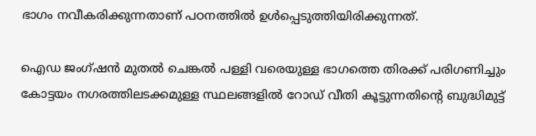ഭാഗം നവീകരിക്കുന്നതാണ് പഠനത്തിൽ ഉൾപ്പെടുത്തിയിരിക്കുന്നത്.

ഐഡ ജംഗ്ഷൻ മുതൽ ചെങ്കൽ പള്ളി വരെയുള്ള ഭാഗത്തെ തിരക്ക് പരിഗണിച്ചും കോട്ടയം നഗരത്തിലടക്കമുള്ള സ്ഥലങ്ങളിൽ റോഡ് വീതി കൂട്ടുന്നതിൻ്റെ ബുദ്ധിമുട്ട്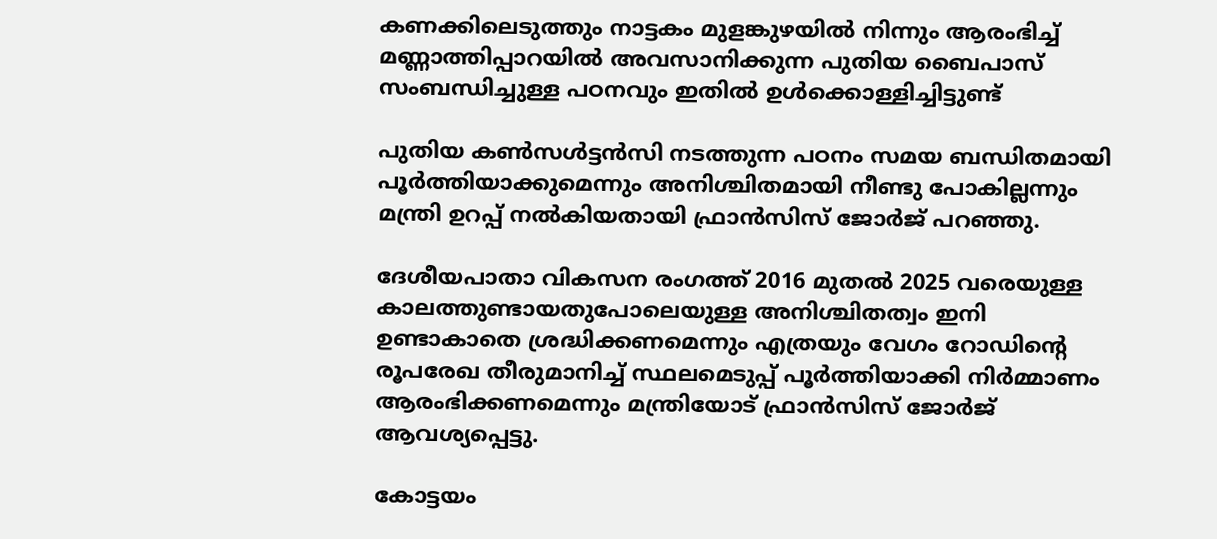കണക്കിലെടുത്തും നാട്ടകം മുളങ്കുഴയിൽ നിന്നും ആരംഭിച്ച് മണ്ണാത്തിപ്പാറയിൽ അവസാനിക്കുന്ന പുതിയ ബൈപാസ് സംബന്ധിച്ചുള്ള പഠനവും ഇതിൽ ഉൾക്കൊള്ളിച്ചിട്ടുണ്ട്

പുതിയ കൺസൾട്ടൻസി നടത്തുന്ന പഠനം സമയ ബന്ധിതമായി പൂർത്തിയാക്കുമെന്നും അനിശ്ചിതമായി നീണ്ടു പോകില്ലന്നും മന്ത്രി ഉറപ്പ് നൽകിയതായി ഫ്രാൻസിസ് ജോർജ് പറഞ്ഞു.

ദേശീയപാതാ വികസന രംഗത്ത് 2016 മുതൽ 2025 വരെയുള്ള കാലത്തുണ്ടായതുപോലെയുള്ള അനിശ്ചിതത്വം ഇനി ഉണ്ടാകാതെ ശ്രദ്ധിക്കണമെന്നും എത്രയും വേഗം റോഡിൻ്റെ രൂപരേഖ തീരുമാനിച്ച് സ്ഥലമെടുപ്പ് പൂർത്തിയാക്കി നിർമ്മാണം ആരംഭിക്കണമെന്നും മന്ത്രിയോട് ഫ്രാൻസിസ് ജോർജ് ആവശ്യപ്പെട്ടു.

കോട്ടയം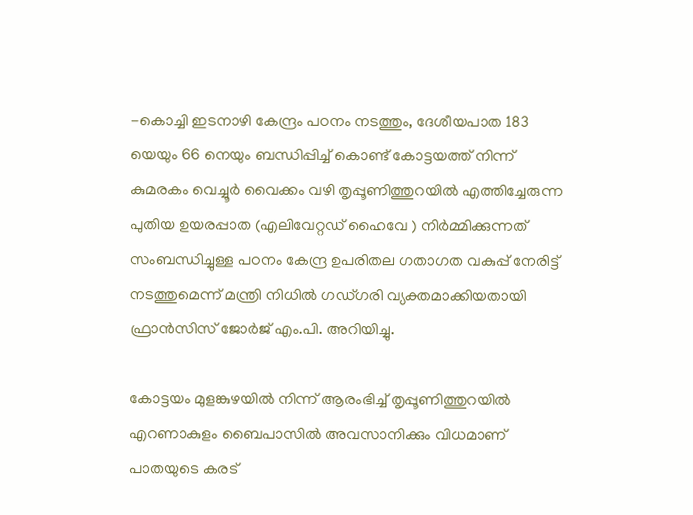-കൊച്ചി ഇടനാഴി കേന്ദ്രം പഠനം നടത്തും, ദേശീയപാത 183 യെയും 66 നെയും ബന്ധിപ്പിച്ച് കൊണ്ട് കോട്ടയത്ത് നിന്ന് കുമരകം വെച്ചൂർ വൈക്കം വഴി തൃപ്പൂണിത്തുറയിൽ എത്തിച്ചേരുന്ന പുതിയ ഉയരപ്പാത (എലിവേറ്റഡ് ഹൈവേ ) നിർമ്മിക്കുന്നത് സംബന്ധിച്ചുള്ള പഠനം കേന്ദ്ര ഉപരിതല ഗതാഗത വകുപ്പ് നേരിട്ട് നടത്തുമെന്ന് മന്ത്രി നിധിൽ ഗഡ്ഗരി വ്യക്തമാക്കിയതായി ഫ്രാൻസിസ് ജോർജ് എം.പി. അറിയിച്ചു.

കോട്ടയം മുളങ്കുഴയിൽ നിന്ന് ആരംഭിച്ച് തൃപ്പൂണിത്തുറയിൽ എറണാകുളം ബൈപാസിൽ അവസാനിക്കും വിധമാണ് പാതയുടെ കരട്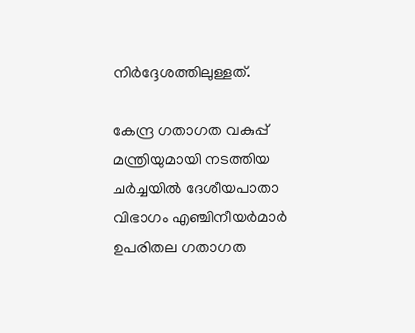നിർദ്ദേശത്തിലുള്ളത്.

കേന്ദ്ര ഗതാഗത വകുപ്പ് മന്ത്രിയുമായി നടത്തിയ ചർച്ചയിൽ ദേശീയപാതാ വിഭാഗം എഞ്ചിനീയർമാർ ഉപരിതല ഗതാഗത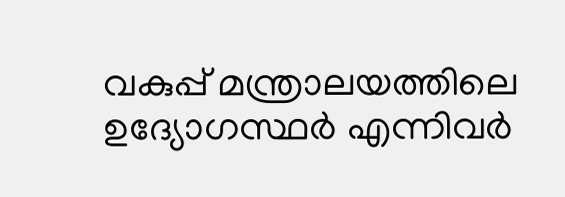വകുപ്പ് മന്ത്രാലയത്തിലെ ഉദ്യോഗസ്ഥർ എന്നിവർ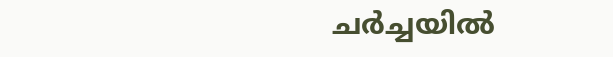ചർച്ചയിൽ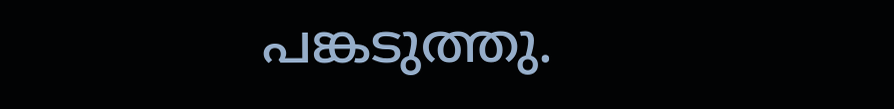പങ്കടുത്തു.